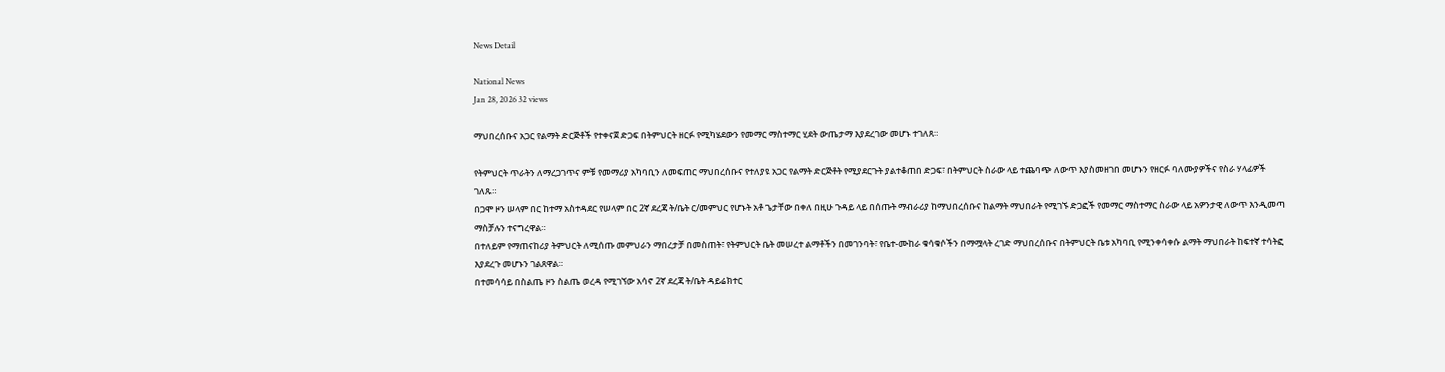News Detail

National News
Jan 28, 2026 32 views

ማህበረሰቡና አጋር የልማት ድርጅቶች የተቀናጀ ድጋፍ በትምህርት ዘርፉ የሚካሄደውን የመማር ማስተማር ሂደት ውጤታማ እያደረገው መሆኑ ተገለጸ።

የትምህርት ጥራትን ለማረጋገጥና ምቹ የመማሪያ አካባቢን ለመፍጠር ማህበረሰቡና የተለያዩ አጋር የልማት ድርጅቶት የሚያደርጉት ያልተቆጠበ ድጋፍ፣ በትምህርት ስራው ላይ ተጨባጭ ለውጥ እያስመዘገበ መሆኑን የዘርፉ ባለሙያዎችና የስራ ሃላፊዎች ገለጹ።
በጋሞ ዞን ሠላም በር ከተማ አስተዳደር የሠላም በር 2ኛ ደረጃ ት/ቤት ር/መምህር የሆኑት አቶ ጌታቸው በቀለ በዚሁ ጉዳይ ላይ በሰጡት ማብራሪያ ከማህበረሰቡና ከልማት ማህበራት የሚገኙ ድጋፎች የመማር ማስተማር ስራው ላይ አዎንታዊ ለውጥ እንዲመጣ ማስቻሉን ተናግረዋል።
በተለይም የማጠናከሪያ ትምህርት ለሚሰጡ መምህራን ማበረታቻ በመስጠት፣ የትምህርት ቤት መሠረተ ልማቶችን በመገንባት፣ የቤተ-ሙከራ ቁሳቁሶችን በማሟላት ረገድ ማህበረሰቡና በትምህርት ቤቱ አካባቢ የሚንቀሳቀሱ ልማት ማህበራት ከፍተኛ ተሳትፎ እያደረጉ መሆኑን ገልጸዋል።
በተመሳሳይ በስልጤ ዞን ስልጤ ወረዳ የሚገኘው አሳኖ 2ኛ ደረጃ ት/ቤት ዳይሬክተር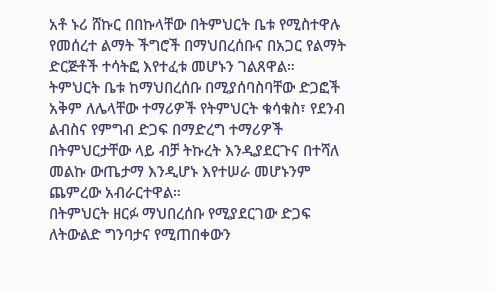አቶ ኑሪ ሸኩር በበኩላቸው በትምህርት ቤቱ የሚስተዋሉ የመሰረተ ልማት ችግሮች በማህበረሰቡና በአጋር የልማት ድርጅቶች ተሳትፎ እየተፈቱ መሆኑን ገልጸዋል።
ትምህርት ቤቱ ከማህበረሰቡ በሚያሰባስባቸው ድጋፎች አቅም ለሌላቸው ተማሪዎች የትምህርት ቁሳቁስ፣ የደንብ ልብስና የምግብ ድጋፍ በማድረግ ተማሪዎች በትምህርታቸው ላይ ብቻ ትኩረት እንዲያደርጉና በተሻለ መልኩ ውጤታማ እንዲሆኑ እየተሠራ መሆኑንም ጨምረው አብራርተዋል።
በትምህርት ዘርፉ ማህበረሰቡ የሚያደርገው ድጋፍ ለትውልድ ግንባታና የሚጠበቀውን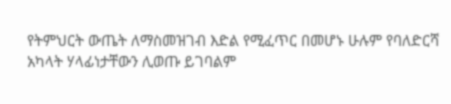የትምህርት ውጤት ለማስመዝገብ እድል የሚፈጥር በመሆኑ ሁሉም የባለድርሻ አካላት ሃላፊነታቸውን ሊወጡ ይገባልም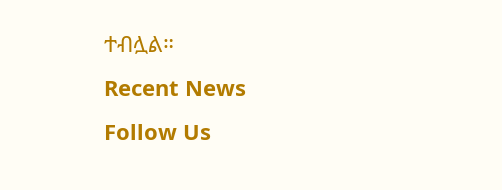ተብሏል።
Recent News
Follow Us